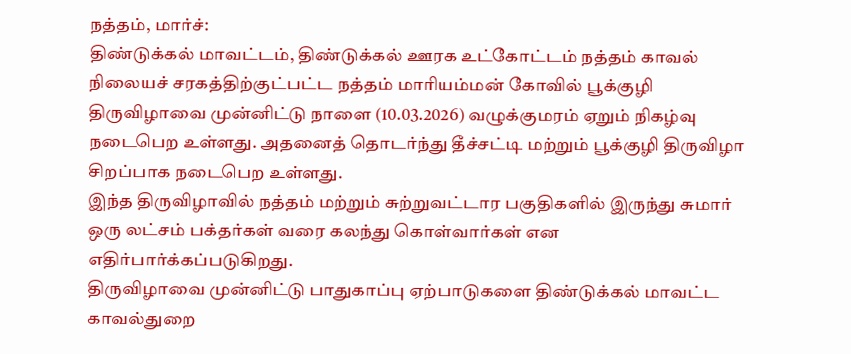நத்தம், மார்ச்:
திண்டுக்கல் மாவட்டம், திண்டுக்கல் ஊரக உட்கோட்டம் நத்தம் காவல் நிலையச் சரகத்திற்குட்பட்ட நத்தம் மாரியம்மன் கோவில் பூக்குழி திருவிழாவை முன்னிட்டு நாளை (10.03.2026) வழுக்குமரம் ஏறும் நிகழ்வு நடைபெற உள்ளது. அதனைத் தொடர்ந்து தீச்சட்டி மற்றும் பூக்குழி திருவிழா சிறப்பாக நடைபெற உள்ளது.
இந்த திருவிழாவில் நத்தம் மற்றும் சுற்றுவட்டார பகுதிகளில் இருந்து சுமார் ஒரு லட்சம் பக்தர்கள் வரை கலந்து கொள்வார்கள் என எதிர்பார்க்கப்படுகிறது.
திருவிழாவை முன்னிட்டு பாதுகாப்பு ஏற்பாடுகளை திண்டுக்கல் மாவட்ட காவல்துறை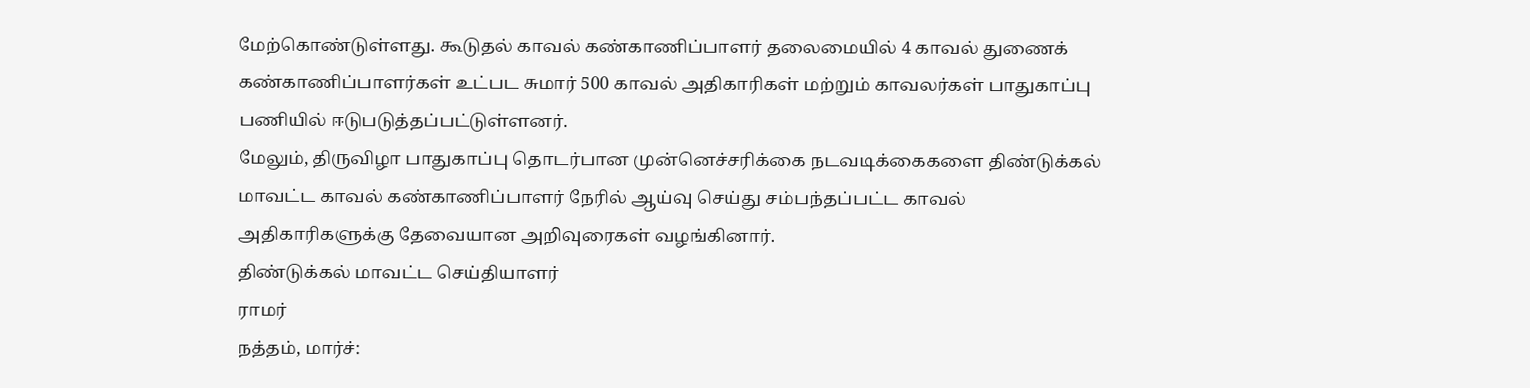மேற்கொண்டுள்ளது. கூடுதல் காவல் கண்காணிப்பாளர் தலைமையில் 4 காவல் துணைக் கண்காணிப்பாளர்கள் உட்பட சுமார் 500 காவல் அதிகாரிகள் மற்றும் காவலர்கள் பாதுகாப்பு பணியில் ஈடுபடுத்தப்பட்டுள்ளனர்.
மேலும், திருவிழா பாதுகாப்பு தொடர்பான முன்னெச்சரிக்கை நடவடிக்கைகளை திண்டுக்கல் மாவட்ட காவல் கண்காணிப்பாளர் நேரில் ஆய்வு செய்து சம்பந்தப்பட்ட காவல் அதிகாரிகளுக்கு தேவையான அறிவுரைகள் வழங்கினார்.
திண்டுக்கல் மாவட்ட செய்தியாளர்
ராமர்
நத்தம், மார்ச்: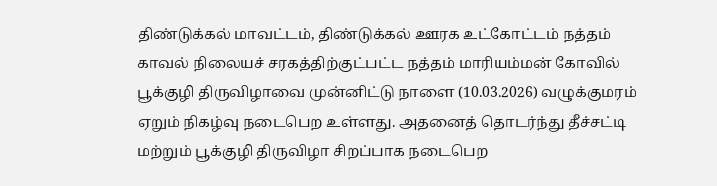திண்டுக்கல் மாவட்டம், திண்டுக்கல் ஊரக உட்கோட்டம் நத்தம் காவல் நிலையச் சரகத்திற்குட்பட்ட நத்தம் மாரியம்மன் கோவில் பூக்குழி திருவிழாவை முன்னிட்டு நாளை (10.03.2026) வழுக்குமரம் ஏறும் நிகழ்வு நடைபெற உள்ளது. அதனைத் தொடர்ந்து தீச்சட்டி மற்றும் பூக்குழி திருவிழா சிறப்பாக நடைபெற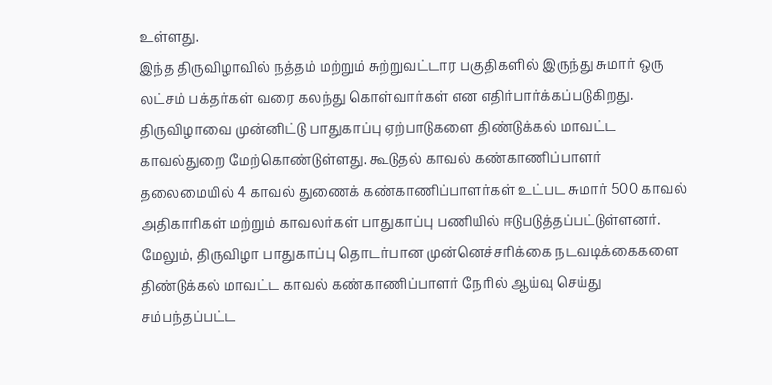உள்ளது.
இந்த திருவிழாவில் நத்தம் மற்றும் சுற்றுவட்டார பகுதிகளில் இருந்து சுமார் ஒரு லட்சம் பக்தர்கள் வரை கலந்து கொள்வார்கள் என எதிர்பார்க்கப்படுகிறது.
திருவிழாவை முன்னிட்டு பாதுகாப்பு ஏற்பாடுகளை திண்டுக்கல் மாவட்ட காவல்துறை மேற்கொண்டுள்ளது. கூடுதல் காவல் கண்காணிப்பாளர் தலைமையில் 4 காவல் துணைக் கண்காணிப்பாளர்கள் உட்பட சுமார் 500 காவல் அதிகாரிகள் மற்றும் காவலர்கள் பாதுகாப்பு பணியில் ஈடுபடுத்தப்பட்டுள்ளனர்.
மேலும், திருவிழா பாதுகாப்பு தொடர்பான முன்னெச்சரிக்கை நடவடிக்கைகளை திண்டுக்கல் மாவட்ட காவல் கண்காணிப்பாளர் நேரில் ஆய்வு செய்து சம்பந்தப்பட்ட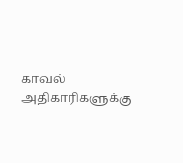காவல் அதிகாரிகளுக்கு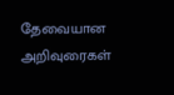தேவையான அறிவுரைகள்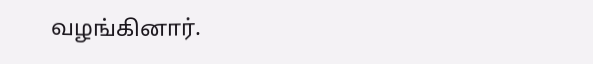வழங்கினார்.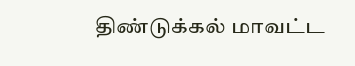திண்டுக்கல் மாவட்ட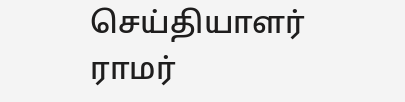செய்தியாளர்
ராமர்